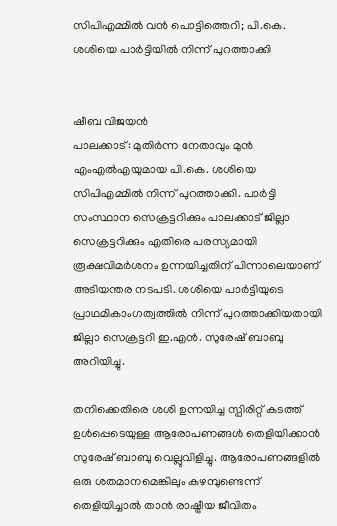സിപിഎമ്മിൽ വൻ പൊട്ടിത്തെറി; പി.കെ. ശശിയെ പാർട്ടിയിൽ നിന്ന് പുറത്താക്കി


ഷീബ വിജയൻ
പാലക്കാട്: മുതിർന്ന നേതാവും മുൻ എംഎൽഎയുമായ പി.കെ. ശശിയെ സിപിഎമ്മിൽ നിന്ന് പുറത്താക്കി. പാർട്ടി സംസ്ഥാന സെക്രട്ടറിക്കും പാലക്കാട് ജില്ലാ സെക്രട്ടറിക്കും എതിരെ പരസ്യമായി രൂക്ഷവിമർശനം ഉന്നയിച്ചതിന് പിന്നാലെയാണ് അടിയന്തര നടപടി. ശശിയെ പാർട്ടിയുടെ പ്രാഥമികാംഗത്വത്തിൽ നിന്ന് പുറത്താക്കിയതായി ജില്ലാ സെക്രട്ടറി ഇ.എൻ. സുരേഷ് ബാബു അറിയിച്ചു.

തനിക്കെതിരെ ശശി ഉന്നയിച്ച സ്പിരിറ്റ് കടത്ത് ഉൾപ്പെടെയുള്ള ആരോപണങ്ങൾ തെളിയിക്കാൻ സുരേഷ് ബാബു വെല്ലുവിളിച്ചു. ആരോപണങ്ങളിൽ ഒരു ശതമാനമെങ്കിലും കഴമ്പുണ്ടെന്ന് തെളിയിച്ചാൽ താൻ രാഷ്ട്രീയ ജീവിതം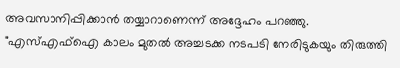അവസാനിപ്പിക്കാൻ തയ്യാറാണെന്ന് അദ്ദേഹം പറഞ്ഞു. "എസ്എഫ്‌ഐ കാലം മുതൽ അച്ചടക്ക നടപടി നേരിടുകയും തിരുത്തി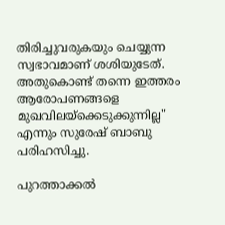തിരിച്ചുവരുകയും ചെയ്യുന്ന സ്വഭാവമാണ് ശശിയുടേത്. അതുകൊണ്ട് തന്നെ ഇത്തരം ആരോപണങ്ങളെ മുഖവിലയ്ക്കെടുക്കുന്നില്ല" എന്നും സുരേഷ് ബാബു പരിഹസിച്ചു.

പുറത്താക്കൽ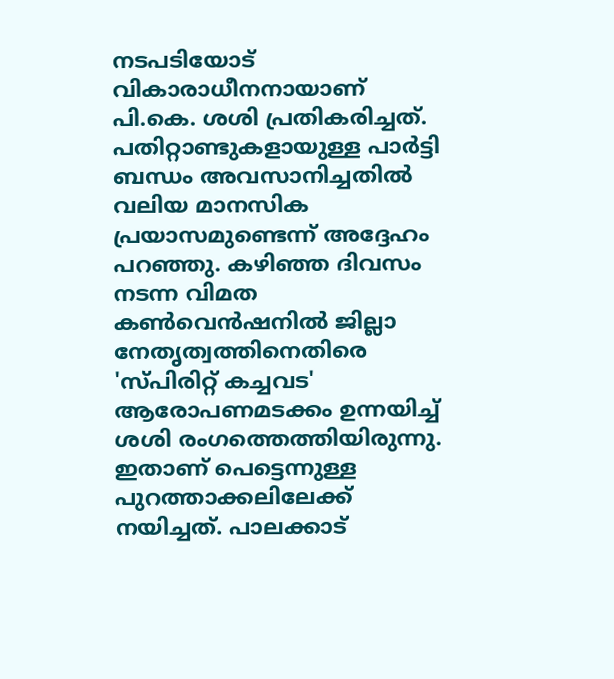നടപടിയോട് വികാരാധീനനായാണ് പി.കെ. ശശി പ്രതികരിച്ചത്. പതിറ്റാണ്ടുകളായുള്ള പാർട്ടി ബന്ധം അവസാനിച്ചതിൽ വലിയ മാനസിക പ്രയാസമുണ്ടെന്ന് അദ്ദേഹം പറഞ്ഞു. കഴിഞ്ഞ ദിവസം നടന്ന വിമത കൺവെൻഷനിൽ ജില്ലാ നേതൃത്വത്തിനെതിരെ 'സ്പിരിറ്റ് കച്ചവട' ആരോപണമടക്കം ഉന്നയിച്ച് ശശി രംഗത്തെത്തിയിരുന്നു. ഇതാണ് പെട്ടെന്നുള്ള പുറത്താക്കലിലേക്ക് നയിച്ചത്. പാലക്കാട്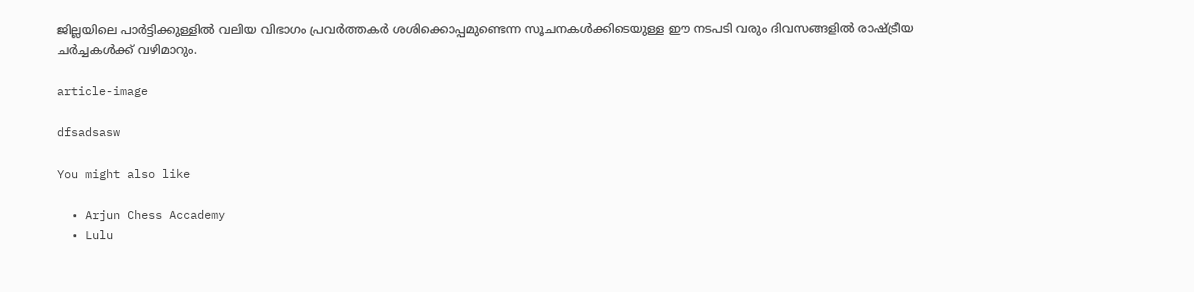ജില്ലയിലെ പാർട്ടിക്കുള്ളിൽ വലിയ വിഭാഗം പ്രവർത്തകർ ശശിക്കൊപ്പമുണ്ടെന്ന സൂചനകൾക്കിടെയുള്ള ഈ നടപടി വരും ദിവസങ്ങളിൽ രാഷ്ട്രീയ ചർച്ചകൾക്ക് വഴിമാറും.

article-image

dfsadsasw

You might also like

  • Arjun Chess Accademy
  • Lulu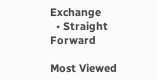Exchange
  • Straight Forward

Most Viewed